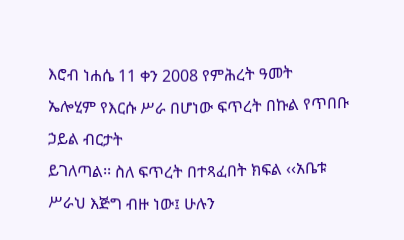እሮብ ነሐሴ 11 ቀን 2008 የምሕረት ዓመት
ኤሎሂም የእርሱ ሥራ በሆነው ፍጥረት በኩል የጥበቡ ኃይል ብርታት
ይገለጣል፡፡ ስለ ፍጥረት በተጻፈበት ክፍል ‹‹አቤቱ ሥራህ እጅግ ብዙ ነው፤ ሁሉን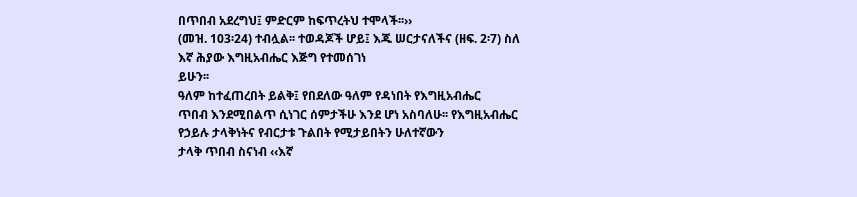በጥበብ አደረግህ፤ ምድርም ከፍጥረትህ ተሞላች፡፡››
(መዝ. 103፡24) ተብሏል፡፡ ተወዳጆች ሆይ፤ እጁ ሠርታናለችና (ዘፍ. 2፡7) ስለ እኛ ሕያው እግዚአብሔር እጅግ የተመሰገነ
ይሁን፡፡
ዓለም ከተፈጠረበት ይልቅ፤ የበደለው ዓለም የዳነበት የእግዚአብሔር
ጥበብ እንደሚበልጥ ሲነገር ሰምታችሁ እንደ ሆነ አስባለሁ፡፡ የእግዚአብሔር የኃይሉ ታላቅነትና የብርታቱ ጉልበት የሚታይበትን ሁለተኛውን
ታላቅ ጥበብ ስናነብ ‹‹እኛ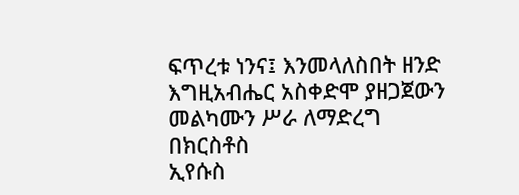ፍጥረቱ ነንና፤ እንመላለስበት ዘንድ እግዚአብሔር አስቀድሞ ያዘጋጀውን መልካሙን ሥራ ለማድረግ በክርስቶስ
ኢየሱስ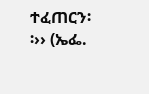ተፈጠርን፡፡›› (ኤፌ.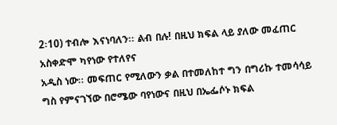2፡10) ተብሎ እናነባለን፡፡ ልብ በሉ! በዚህ ክፍል ላይ ያለው መፈጠር አስቀድሞ ካየነው የተለየና
አዲስ ነው፡፡ መፍጠር የሚለውን ቃል በተመለከተ ግን በግሪኩ ተመሳሳይ ግስ የምናገኘው በሮሜው ባየነውና በዚህ በኤፌሶኑ ክፍል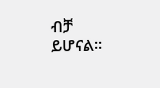ብቻ
ይሆናል፡፡